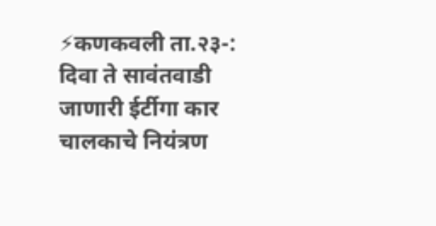⚡कणकवली ता.२३-:
दिवा ते सावंतवाडी जाणारी ईर्टीगा कार चालकाचे नियंत्रण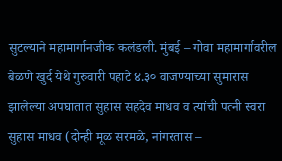सुटल्याने महामार्गानजीक कलंडली. मुंबई – गोवा महामार्गावरील बेळणे खुर्द येथे गुरुवारी पहाटे ४.३० वाजण्याच्या सुमारास झालेल्या अपघातात सुहास सहदेव माधव व त्यांची पत्नी स्वरा सुहास माधव (दोन्ही मूळ सरमळे, नांगरतास –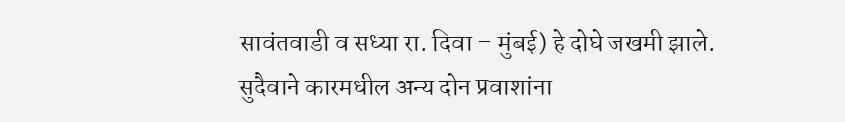सावंतवाडी व सध्या रा. दिवा – मुंबई) हे दोघे जखमी झाले. सुदैवाने कारमधील अन्य दोन प्रवाशांना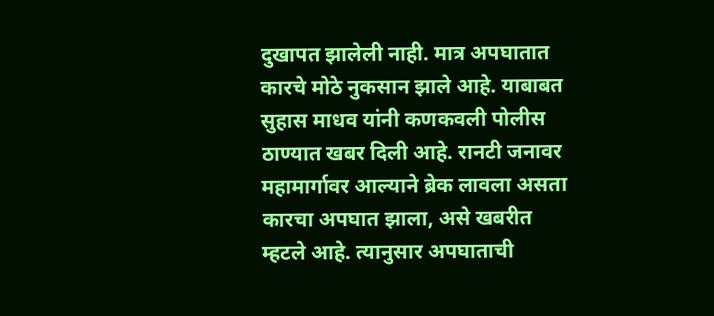दुखापत झालेली नाही. मात्र अपघातात कारचे मोठे नुकसान झाले आहे. याबाबत सुहास माधव यांनी कणकवली पोलीस ठाण्यात खबर दिली आहे. रानटी जनावर महामार्गावर आल्याने ब्रेक लावला असता कारचा अपघात झाला, असे खबरीत म्हटले आहे. त्यानुसार अपघाताची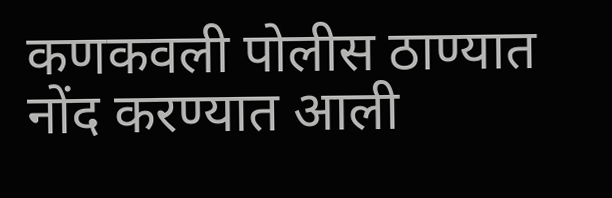कणकवली पोलीस ठाण्यात नोंद करण्यात आली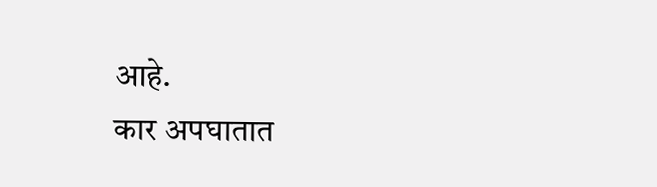आहे.
कार अपघातात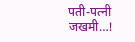पती-पत्नी जखमी…!